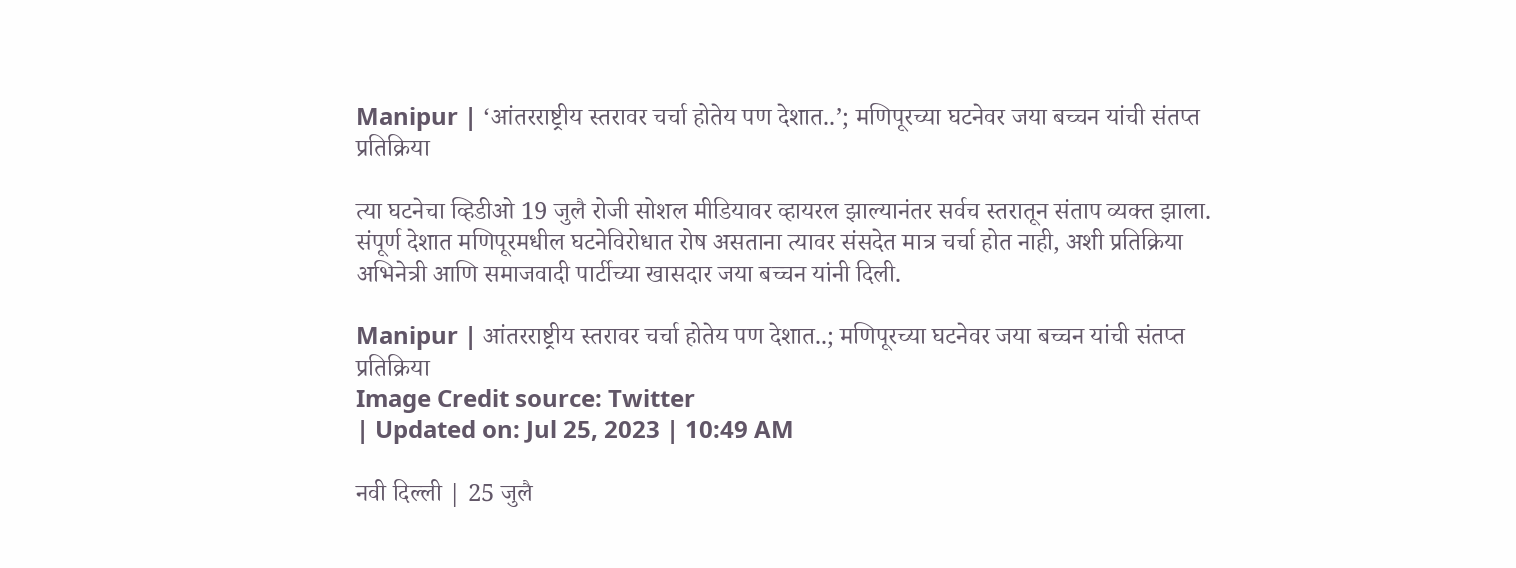Manipur | ‘आंतरराष्ट्रीय स्तरावर चर्चा होतेय पण देशात..’; मणिपूरच्या घटनेवर जया बच्चन यांची संतप्त प्रतिक्रिया

त्या घटनेचा व्हिडीओ 19 जुलै रोजी सोशल मीडियावर व्हायरल झाल्यानंतर सर्वच स्तरातून संताप व्यक्त झाला. संपूर्ण देशात मणिपूरमधील घटनेविरोधात रोष असताना त्यावर संसदेत मात्र चर्चा होत नाही, अशी प्रतिक्रिया अभिनेत्री आणि समाजवादी पार्टीच्या खासदार जया बच्चन यांनी दिली.

Manipur | आंतरराष्ट्रीय स्तरावर चर्चा होतेय पण देशात..; मणिपूरच्या घटनेवर जया बच्चन यांची संतप्त प्रतिक्रिया
Image Credit source: Twitter
| Updated on: Jul 25, 2023 | 10:49 AM

नवी दिल्ली | 25 जुलै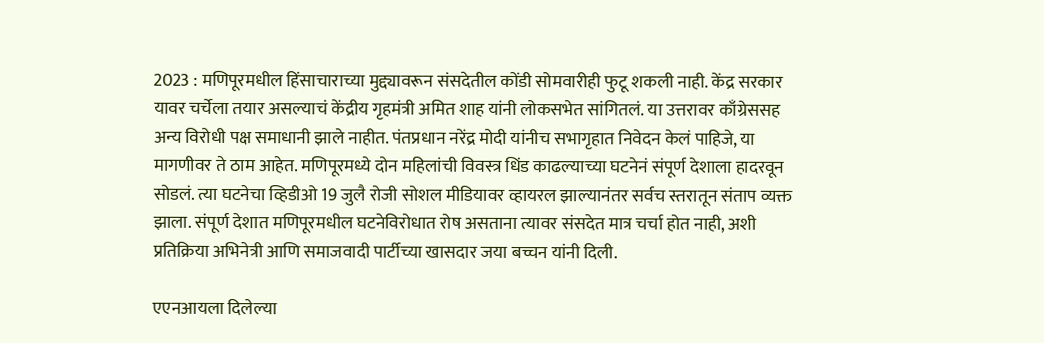2023 : मणिपूरमधील हिंसाचाराच्या मुद्द्यावरून संसदेतील कोंडी सोमवारीही फुटू शकली नाही. केंद्र सरकार यावर चर्चेला तयार असल्याचं केंद्रीय गृहमंत्री अमित शाह यांनी लोकसभेत सांगितलं. या उत्तरावर काँग्रेससह अन्य विरोधी पक्ष समाधानी झाले नाहीत. पंतप्रधान नरेंद्र मोदी यांनीच सभागृहात निवेदन केलं पाहिजे, या मागणीवर ते ठाम आहेत. मणिपूरमध्ये दोन महिलांची विवस्त्र धिंड काढल्याच्या घटनेनं संपूर्ण देशाला हादरवून सोडलं. त्या घटनेचा व्हिडीओ 19 जुलै रोजी सोशल मीडियावर व्हायरल झाल्यानंतर सर्वच स्तरातून संताप व्यक्त झाला. संपूर्ण देशात मणिपूरमधील घटनेविरोधात रोष असताना त्यावर संसदेत मात्र चर्चा होत नाही, अशी प्रतिक्रिया अभिनेत्री आणि समाजवादी पार्टीच्या खासदार जया बच्चन यांनी दिली.

एएनआयला दिलेल्या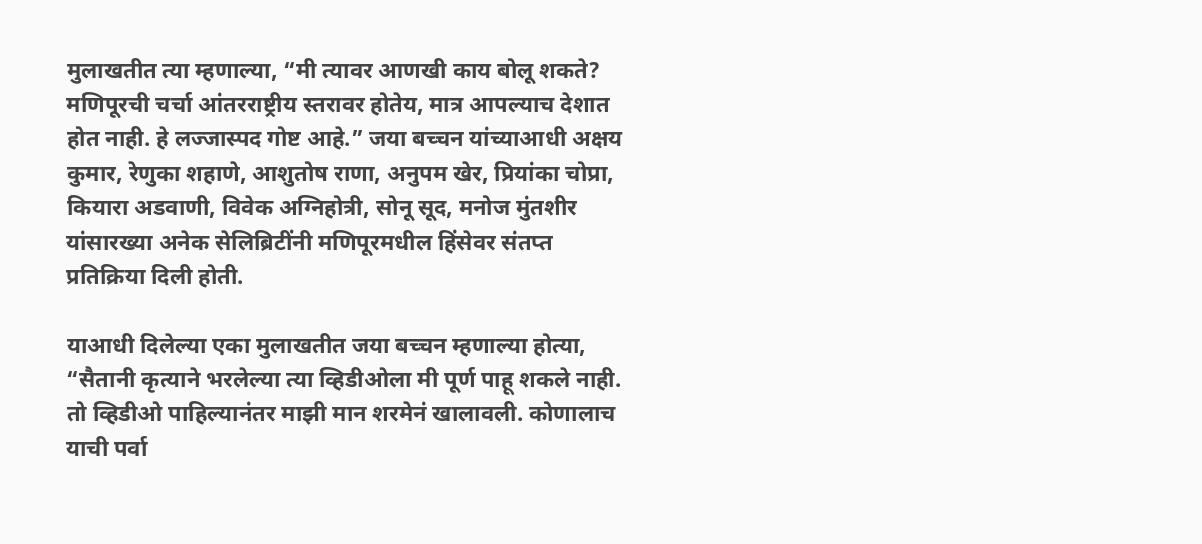मुलाखतीत त्या म्हणाल्या, “मी त्यावर आणखी काय बोलू शकते? मणिपूरची चर्चा आंतरराष्ट्रीय स्तरावर होतेय, मात्र आपल्याच देशात होत नाही. हे लज्जास्पद गोष्ट आहे.” जया बच्चन यांच्याआधी अक्षय कुमार, रेणुका शहाणे, आशुतोष राणा, अनुपम खेर, प्रियांका चोप्रा, कियारा अडवाणी, विवेक अग्निहोत्री, सोनू सूद, मनोज मुंतशीर यांसारख्या अनेक सेलिब्रिटींनी मणिपूरमधील हिंसेवर संतप्त प्रतिक्रिया दिली होती.

याआधी दिलेल्या एका मुलाखतीत जया बच्चन म्हणाल्या होत्या, “सैतानी कृत्याने भरलेल्या त्या व्हिडीओला मी पूर्ण पाहू शकले नाही. तो व्हिडीओ पाहिल्यानंतर माझी मान शरमेनं खालावली. कोणालाच याची पर्वा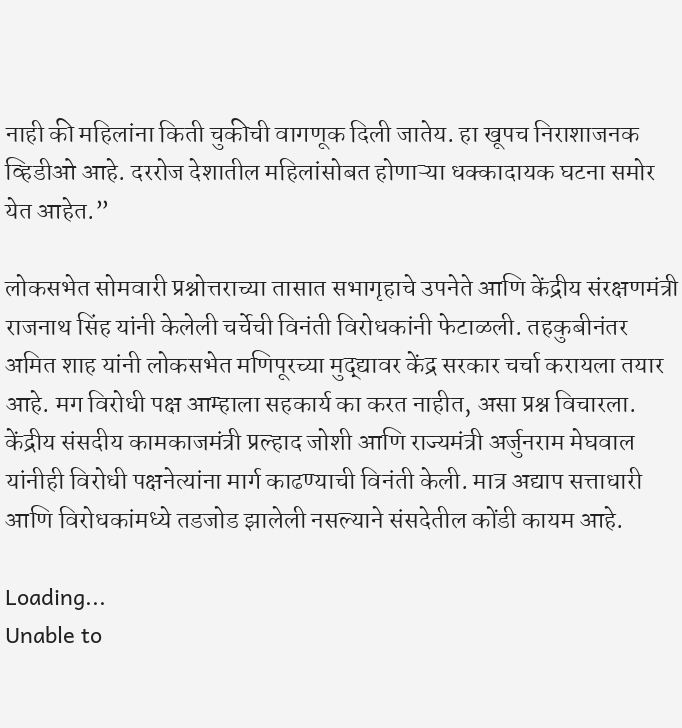नाही की महिलांना किती चुकीची वागणूक दिली जातेय. हा खूपच निराशाजनक व्हिडीओ आहे. दररोज देशातील महिलांसोबत होणाऱ्या धक्कादायक घटना समोर येत आहेत.”

लोकसभेत सोमवारी प्रश्नोत्तराच्या तासात सभागृहाचे उपनेते आणि केंद्रीय संरक्षणमंत्री राजनाथ सिंह यांनी केलेली चर्चेची विनंती विरोधकांनी फेटाळली. तहकुबीनंतर अमित शाह यांनी लोकसभेत मणिपूरच्या मुद्द्यावर केंद्र सरकार चर्चा करायला तयार आहे. मग विरोधी पक्ष आम्हाला सहकार्य का करत नाहीत, असा प्रश्न विचारला. केंद्रीय संसदीय कामकाजमंत्री प्रल्हाद जोशी आणि राज्यमंत्री अर्जुनराम मेघवाल यांनीही विरोधी पक्षनेत्यांना मार्ग काढण्याची विनंती केली. मात्र अद्याप सत्ताधारी आणि विरोधकांमध्ये तडजोड झालेली नसल्याने संसदेतील कोंडी कायम आहे.

Loading...
Unable to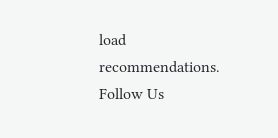load recommendations.
Follow Us